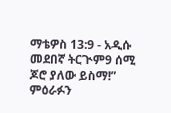ማቴዎስ 13:9 - አዲሱ መደበኛ ትርጒም9 ሰሚ ጆሮ ያለው ይስማ!” ምዕራፉን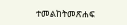ተመልከትመጽሐፍ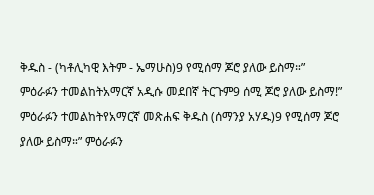ቅዱስ - (ካቶሊካዊ እትም - ኤማሁስ)9 የሚሰማ ጆሮ ያለው ይስማ።” ምዕራፉን ተመልከትአማርኛ አዲሱ መደበኛ ትርጉም9 ሰሚ ጆሮ ያለው ይስማ!” ምዕራፉን ተመልከትየአማርኛ መጽሐፍ ቅዱስ (ሰማንያ አሃዱ)9 የሚሰማ ጆሮ ያለው ይስማ።” ምዕራፉን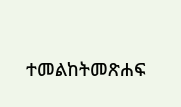ተመልከትመጽሐፍ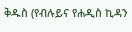ቅዱስ (የብሉይና የሐዲስ ኪዳን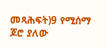መጻሕፍት)9 የሚሰማ ጆሮ ያለው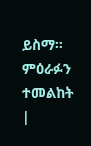ይስማ። ምዕራፉን ተመልከት |